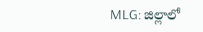MLG: జిల్లాలో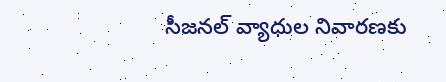సీజనల్ వ్యాధుల నివారణకు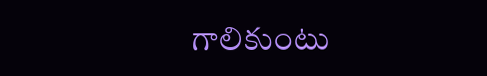గాలికుంటు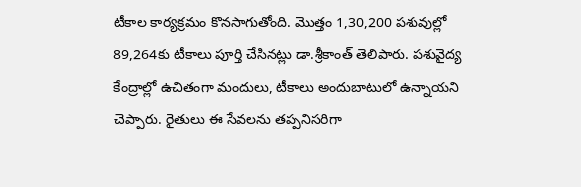టీకాల కార్యక్రమం కొనసాగుతోంది. మొత్తం 1,30,200 పశువుల్లో 89,264కు టీకాలు పూర్తి చేసినట్లు డా.శ్రీకాంత్ తెలిపారు. పశువైద్య కేంద్రాల్లో ఉచితంగా మందులు, టీకాలు అందుబాటులో ఉన్నాయని చెప్పారు. రైతులు ఈ సేవలను తప్పనిసరిగా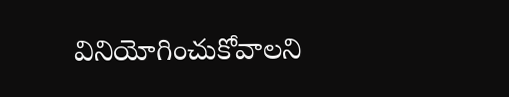వినియోగించుకోవాలని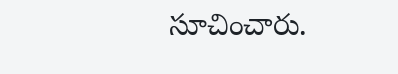సూచించారు.